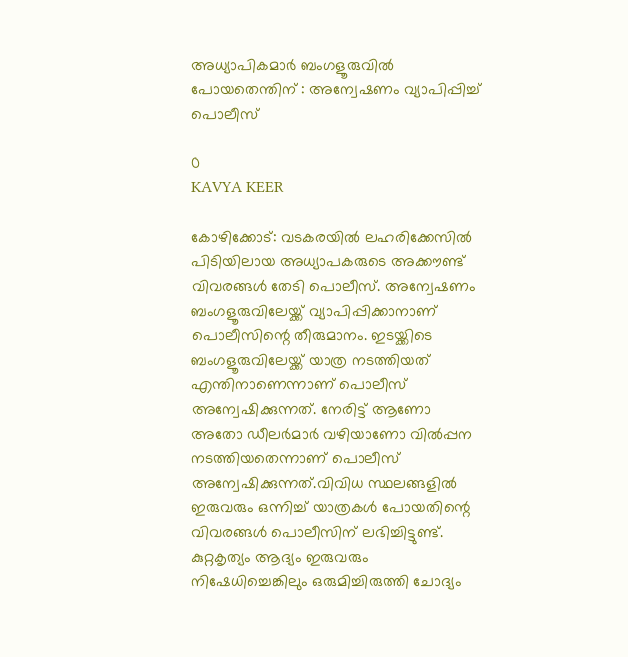അധ്യാപികമാര്‍ ബംഗളൂരുവില്‍ പോയതെന്തിന് : അന്വേഷണം വ്യാപിപ്പിച്ച് പൊലീസ്

0
KAVYA KEER

കോഴിക്കോട്: വടകരയില്‍ ലഹരിക്കേസില്‍ പിടിയിലായ അധ്യാപകരുടെ അക്കൗണ്ട് വിവരങ്ങള്‍ തേടി പൊലീസ്. അന്വേഷണം ബംഗളൂരുവിലേയ്ക്ക് വ്യാപിപ്പിക്കാനാണ് പൊലീസിന്റെ തീരുമാനം. ഇടയ്ക്കിടെ ബംഗളൂരുവിലേയ്ക്ക് യാത്ര നടത്തിയത് എന്തിനാണെന്നാണ് പൊലീസ് അന്വേഷിക്കുന്നത്. നേരിട്ട് ആണോ അതോ ഡീലര്‍മാര്‍ വഴിയാണോ വില്‍പ്പന നടത്തിയതെന്നാണ് പൊലീസ് അന്വേഷിക്കുന്നത്.വിവിധ സ്ഥലങ്ങളില്‍ ഇരുവരും ഒന്നിച്ച് യാത്രകള്‍ പോയതിന്റെ വിവരങ്ങള്‍ പൊലീസിന് ലഭിച്ചിട്ടുണ്ട്. കുറ്റകൃത്യം ആദ്യം ഇരുവരും നിഷേധിച്ചെങ്കിലും ഒരുമിച്ചിരുത്തി ചോദ്യം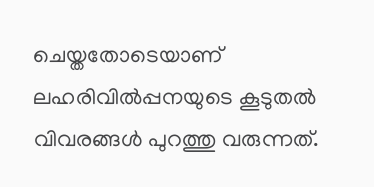ചെയ്തതോടെയാണ് ലഹരിവില്‍പ്പനയുടെ കൂടുതല്‍ വിവരങ്ങള്‍ പുറത്തു വരുന്നത്.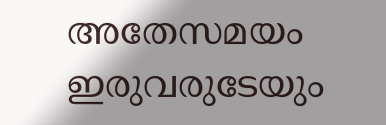അതേസമയം ഇരുവരുടേയും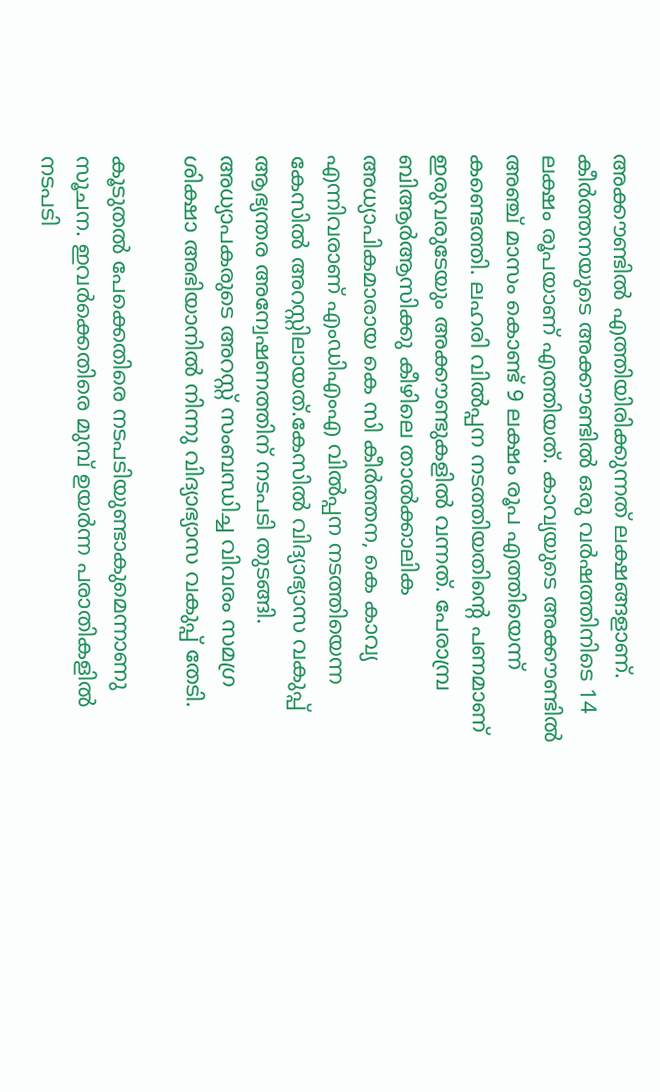അക്കൗണ്ടില്‍ എത്തിയിരിക്കുന്നത് ലക്ഷങ്ങളാണ്. കീര്‍ത്തനയുടെ അക്കൗണ്ടില്‍ ഒരു വര്‍ഷത്തിനിടെ 14 ലക്ഷം രൂപയാണ് എത്തിയത്. കാവ്യയുടെ അക്കൗണ്ടില്‍ അഞ്ച് മാസം കൊണ്ട് 9 ലക്ഷം രൂപ എത്തിയെന്ന് കണ്ടെത്തി. ലഹരി വില്‍പ്പന നടത്തിയതിന്റെ പണമാണ് ഇരുവരുടേയും അക്കൗണ്ടുകളില്‍ വന്നത്. പേരാമ്പ്ര ബിആര്‍ആസിക്കു കീഴിലെ താല്‍ക്കാലിക അധ്യാപികമാരായ കെ സി കീര്‍ത്തന, കെ കാവ്യ എന്നിവരാണ് എംഡിഎംഎ വില്‍പ്പന നടത്തിയെന്ന കേസില്‍ അറസ്റ്റിലായത്.കേസില്‍ വിദ്യാഭ്യാസ വകുപ്പ് ആഭ്യന്തര അന്വേഷണത്തിന് നടപടി തുടങ്ങി. അധ്യാപകരുടെ അറസ്റ്റ് സംബന്ധിച്ച വിവരം സമഗ്ര ശിക്ഷാ അഭിയാനില്‍ നിന്നു വിദ്യാഭ്യാസ വകുപ്പ് തേടി.

കൂടുതല്‍ പേക്കെതിരെ നടപടിയുണ്ടാകുമെന്നാണു സൂചന. ഇവര്‍ക്കെതിരെ മുമ്പ് ഉയര്‍ന്ന പരാതികളില്‍ നടപടി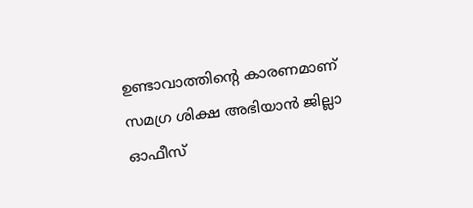ഉണ്ടാവാത്തിന്റെ കാരണമാണ് സമഗ്ര ശിക്ഷ അഭിയാന്‍ ജില്ലാ ഓഫീസ്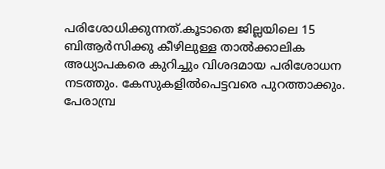പരിശോധിക്കുന്നത്.കൂടാതെ ജില്ലയിലെ 15 ബിആര്‍സിക്കു കീഴിലുള്ള താല്‍ക്കാലിക അധ്യാപകരെ കുറിച്ചും വിശദമായ പരിശോധന നടത്തും. കേസുകളില്‍പെട്ടവരെ പുറത്താക്കും. പേരാമ്പ്ര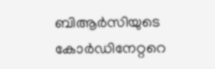ബിആര്‍സിയുടെ കോര്‍ഡിനേറ്ററെ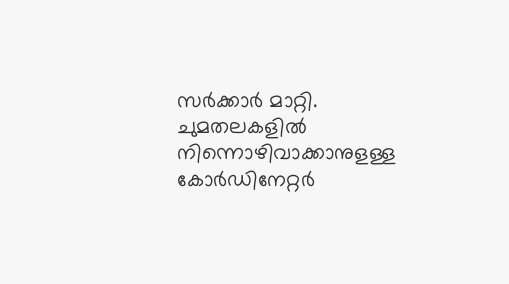സര്‍ക്കാര്‍ മാറ്റി. ചുമതലകളില്‍ നിന്നൊഴിവാക്കാനുളള്ള കോര്‍ഡിനേറ്റര്‍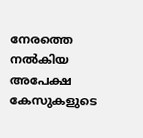നേരത്തെ നല്‍കിയ അപേക്ഷ കേസുകളുടെ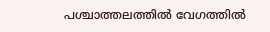പശ്ചാത്തലത്തില്‍ വേഗത്തില്‍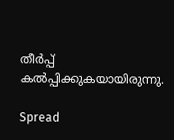തീര്‍പ്പ് കല്‍പ്പിക്കുകയായിരുന്നു.

Spread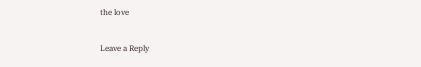the love

Leave a Reply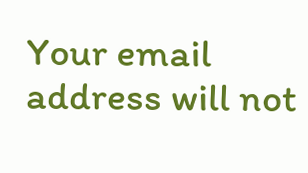Your email address will not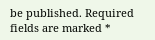be published. Required fields are marked *